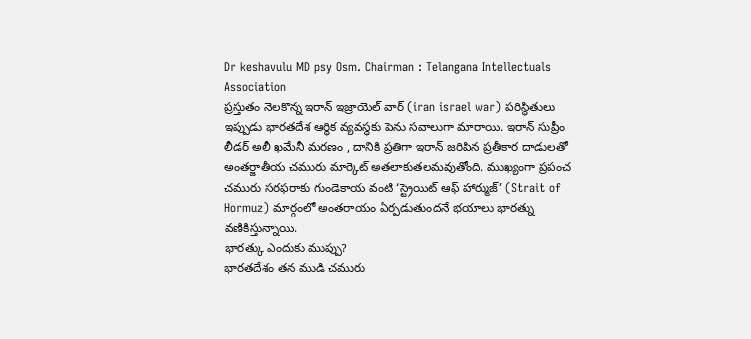Dr keshavulu MD psy Osm. Chairman : Telangana Intellectuals Association
ప్రస్తుతం నెలకొన్న ఇరాన్ ఇజ్రాయెల్ వార్ (iran israel war) పరిస్థితులు ఇప్పుడు భారతదేశ ఆర్థిక వ్యవస్థకు పెను సవాలుగా మారాయి. ఇరాన్ సుప్రీం లీడర్ అలీ ఖమేనీ మరణం , దానికి ప్రతిగా ఇరాన్ జరిపిన ప్రతీకార దాడులతో అంతర్జాతీయ చమురు మార్కెట్ అతలాకుతలమవుతోంది. ముఖ్యంగా ప్రపంచ చమురు సరఫరాకు గుండెకాయ వంటి ‘స్ట్రెయిట్ ఆఫ్ హార్ముజ్’ (Strait of Hormuz) మార్గంలో అంతరాయం ఏర్పడుతుందనే భయాలు భారత్ను వణికిస్తున్నాయి.
భారత్కు ఎందుకు ముప్పు?
భారతదేశం తన ముడి చమురు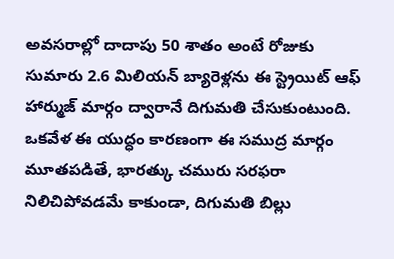అవసరాల్లో దాదాపు 50 శాతం అంటే రోజుకు సుమారు 2.6 మిలియన్ బ్యారెళ్లను ఈ స్ట్రెయిట్ ఆఫ్ హార్ముజ్ మార్గం ద్వారానే దిగుమతి చేసుకుంటుంది. ఒకవేళ ఈ యుద్ధం కారణంగా ఈ సముద్ర మార్గం మూతపడితే, భారత్కు చమురు సరఫరా నిలిచిపోవడమే కాకుండా, దిగుమతి బిల్లు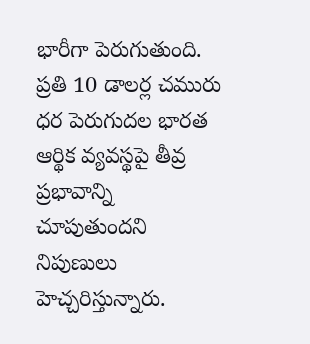భారీగా పెరుగుతుంది. ప్రతి 10 డాలర్ల చమురు ధర పెరుగుదల భారత ఆర్థిక వ్యవస్థపై తీవ్ర ప్రభావాన్ని చూపుతుందని నిపుణులు హెచ్చరిస్తున్నారు.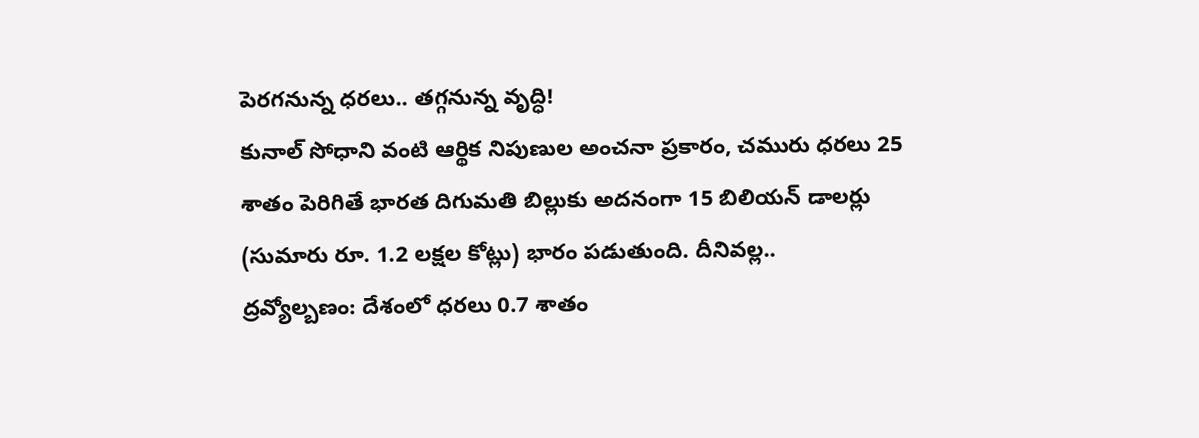పెరగనున్న ధరలు.. తగ్గనున్న వృద్ధి!
కునాల్ సోధాని వంటి ఆర్థిక నిపుణుల అంచనా ప్రకారం, చమురు ధరలు 25 శాతం పెరిగితే భారత దిగుమతి బిల్లుకు అదనంగా 15 బిలియన్ డాలర్లు (సుమారు రూ. 1.2 లక్షల కోట్లు) భారం పడుతుంది. దీనివల్ల..
ద్రవ్యోల్బణం: దేశంలో ధరలు 0.7 శాతం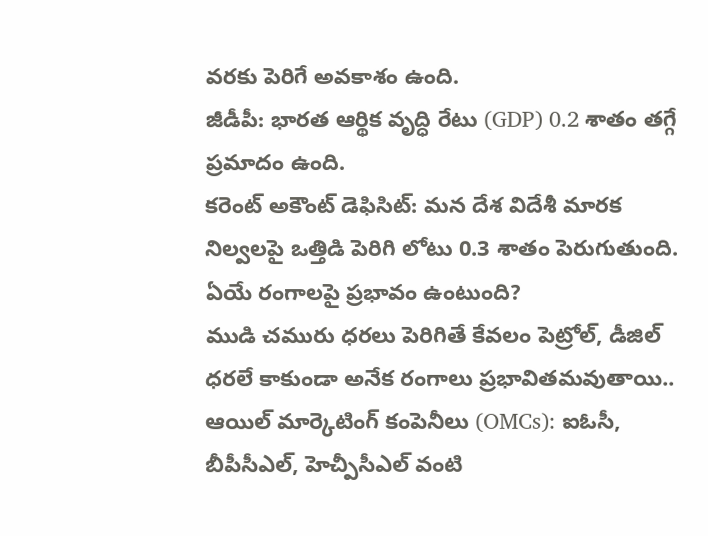వరకు పెరిగే అవకాశం ఉంది.
జీడీపీ: భారత ఆర్థిక వృద్ధి రేటు (GDP) 0.2 శాతం తగ్గే ప్రమాదం ఉంది.
కరెంట్ అకౌంట్ డెఫిసిట్: మన దేశ విదేశీ మారక నిల్వలపై ఒత్తిడి పెరిగి లోటు 0.3 శాతం పెరుగుతుంది.
ఏయే రంగాలపై ప్రభావం ఉంటుంది?
ముడి చమురు ధరలు పెరిగితే కేవలం పెట్రోల్, డీజిల్ ధరలే కాకుండా అనేక రంగాలు ప్రభావితమవుతాయి..
ఆయిల్ మార్కెటింగ్ కంపెనీలు (OMCs): ఐఓసీ, బీపీసీఎల్, హెచ్పీసీఎల్ వంటి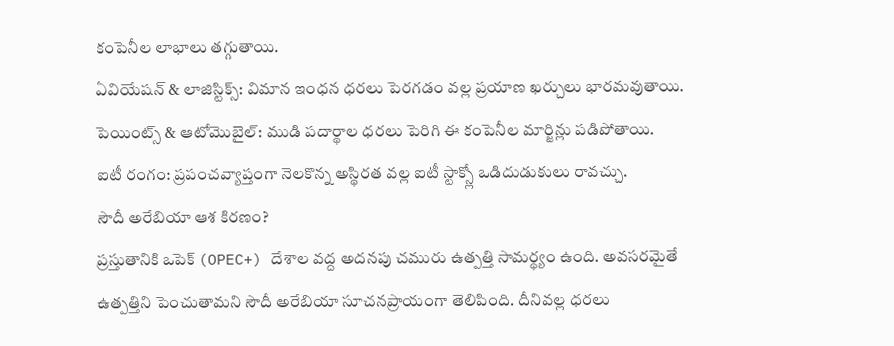కంపెనీల లాభాలు తగ్గుతాయి.
ఏవియేషన్ & లాజిస్టిక్స్: విమాన ఇంధన ధరలు పెరగడం వల్ల ప్రయాణ ఖర్చులు భారమవుతాయి.
పెయింట్స్ & ఆటోమొబైల్: ముడి పదార్థాల ధరలు పెరిగి ఈ కంపెనీల మార్జిన్లు పడిపోతాయి.
ఐటీ రంగం: ప్రపంచవ్యాప్తంగా నెలకొన్న అస్థిరత వల్ల ఐటీ స్టాక్స్లో ఒడిదుడుకులు రావచ్చు.
సౌదీ అరేబియా ఆశ కిరణం?
ప్రస్తుతానికి ఒపెక్ (OPEC+) దేశాల వద్ద అదనపు చమురు ఉత్పత్తి సామర్థ్యం ఉంది. అవసరమైతే ఉత్పత్తిని పెంచుతామని సౌదీ అరేబియా సూచనప్రాయంగా తెలిపింది. దీనివల్ల ధరలు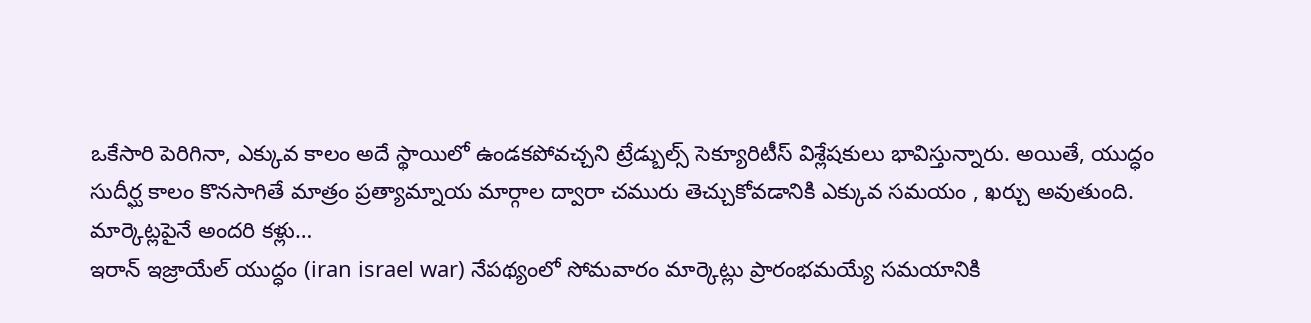ఒకేసారి పెరిగినా, ఎక్కువ కాలం అదే స్థాయిలో ఉండకపోవచ్చని ట్రేడ్బుల్స్ సెక్యూరిటీస్ విశ్లేషకులు భావిస్తున్నారు. అయితే, యుద్ధం సుదీర్ఘ కాలం కొనసాగితే మాత్రం ప్రత్యామ్నాయ మార్గాల ద్వారా చమురు తెచ్చుకోవడానికి ఎక్కువ సమయం , ఖర్చు అవుతుంది.
మార్కెట్లపైనే అందరి కళ్లు…
ఇరాన్ ఇజ్రాయేల్ యుద్ధం (iran israel war) నేపథ్యంలో సోమవారం మార్కెట్లు ప్రారంభమయ్యే సమయానికి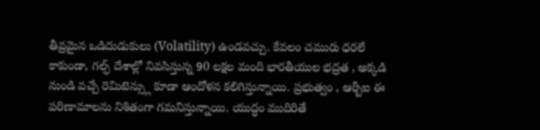తీవ్రమైన ఒడిదుడుకులు (Volatility) ఉండవచ్చు. కేవలం చమురు ధరలే కాకుండా, గల్ఫ్ దేశాల్లో నివసిస్తున్న 90 లక్షల మంది భారతీయుల భద్రత , అక్కడి నుండి వచ్చే రెమిటెన్స్లు కూడా ఆందోళన కలిగిస్తున్నాయి. ప్రభుత్వం , ఆర్బీఐ ఈ పరిణామాలను నిశితంగా గమనిస్తున్నాయి. యుద్ధం ముదిరితే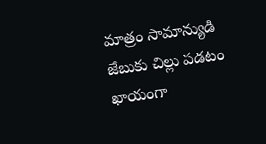మాత్రం సామాన్యుడి జేబుకు చిల్లు పడటం ఖాయంగా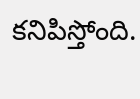కనిపిస్తోంది.